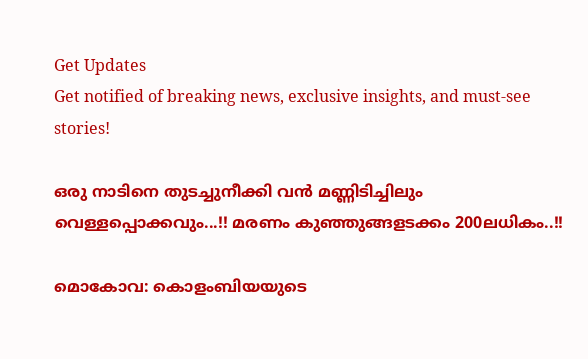Get Updates
Get notified of breaking news, exclusive insights, and must-see stories!

ഒരു നാടിനെ തുടച്ചുനീക്കി വൻ മണ്ണിടിച്ചിലും വെള്ളപ്പൊക്കവും...!! മരണം കുഞ്ഞുങ്ങളടക്കം 200ലധികം..!!

മൊകോവ: കൊളംബിയയുടെ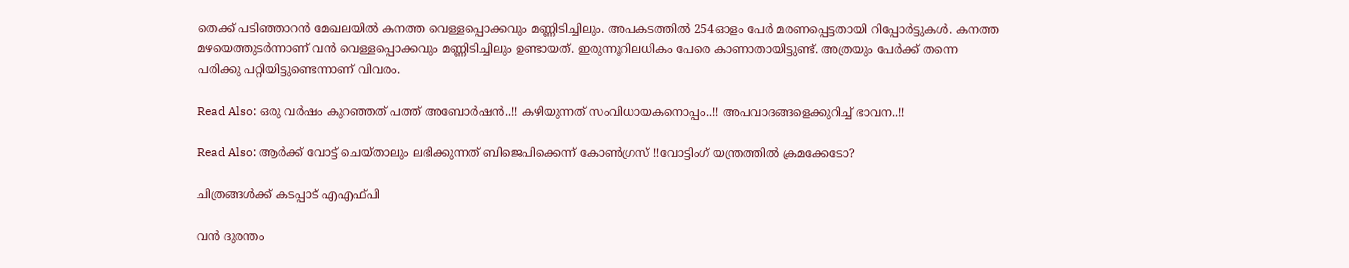തെക്ക് പടിഞ്ഞാറന്‍ മേഖലയില്‍ കനത്ത വെള്ളപ്പൊക്കവും മണ്ണിടിച്ചിലും. അപകടത്തില്‍ 254ഓളം പേര്‍ മരണപ്പെട്ടതായി റിപ്പോര്‍ട്ടുകള്‍. കനത്ത മഴയെത്തുടര്‍ന്നാണ് വന്‍ വെള്ളപ്പൊക്കവും മണ്ണിടിച്ചിലും ഉണ്ടായത്. ഇരുന്നൂറിലധികം പേരെ കാണാതായിട്ടുണ്ട്. അത്രയും പേര്‍ക്ക് തന്നെ പരിക്കു പറ്റിയിട്ടുണ്ടെന്നാണ് വിവരം.

Read Also: ഒരു വര്‍ഷം കുറഞ്ഞത് പത്ത് അബോര്‍ഷന്‍..!! കഴിയുന്നത് സംവിധായകനൊപ്പം..!! അപവാദങ്ങളെക്കുറിച്ച് ഭാവന..!!

Read Also: ആര്‍ക്ക് വോട്ട് ചെയ്താലും ലഭിക്കുന്നത് ബിജെപിക്കെന്ന് കോൺഗ്രസ് !!വോട്ടിംഗ് യന്ത്രത്തിൽ ക്രമക്കേടോ?

ചിത്രങ്ങൾക്ക് കടപ്പാട് എഎഫ്പി

വൻ ദുരന്തം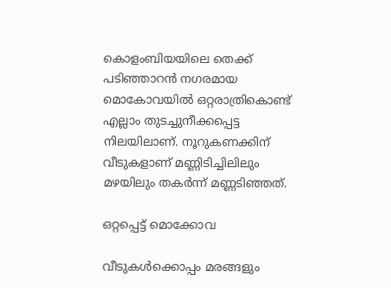കൊളംബിയയിലെ തെക്ക് പടിഞ്ഞാറന്‍ നഗരമായ മൊകോവയില്‍ ഒറ്റരാത്രികൊണ്ട് എല്ലാം തുടച്ചുനീക്കപ്പെട്ട നിലയിലാണ്. നൂറുകണക്കിന് വീടുകളാണ് മണ്ണിടിച്ചിലിലും മഴയിലും തകര്‍ന്ന് മണ്ണടിഞ്ഞത്.

ഒറ്റപ്പെട്ട് മൊക്കോവ

വീടുകള്‍ക്കൊപ്പം മരങ്ങളും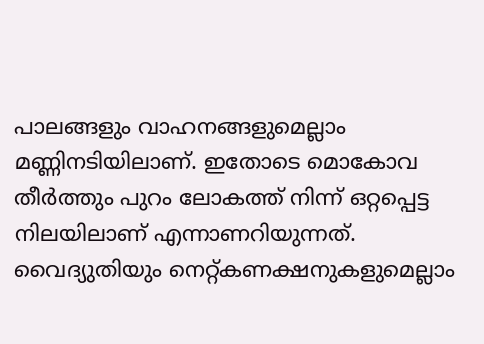പാലങ്ങളും വാഹനങ്ങളുമെല്ലാം മണ്ണിനടിയിലാണ്. ഇതോടെ മൊകോവ തീര്‍ത്തും പുറം ലോകത്ത് നിന്ന് ഒറ്റപ്പെട്ട നിലയിലാണ് എന്നാണറിയുന്നത്. വൈദ്യുതിയും നെറ്റ്കണക്ഷനുകളുമെല്ലാം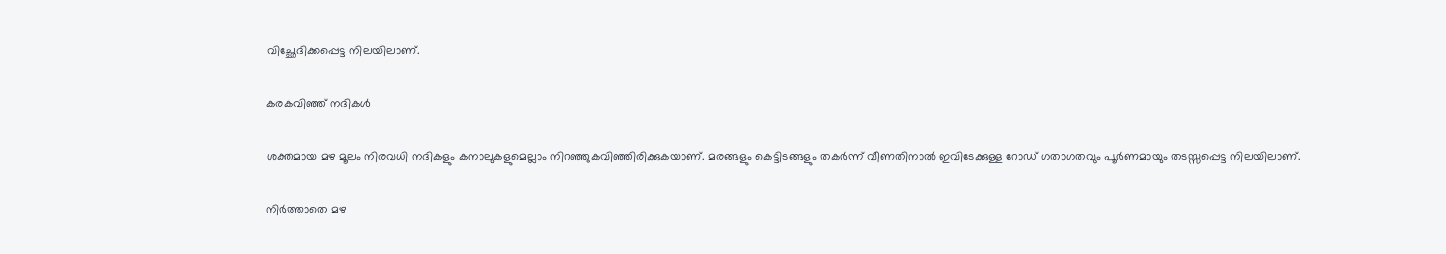വിച്ഛേദിക്കപ്പെട്ട നിലയിലാണ്.

കരകവിഞ്ഞ് നദികൾ

ശക്തമായ മഴ മൂലം നിരവധി നദികളും കനാലുകളുമെല്ലാം നിറഞ്ഞുകവിഞ്ഞിരിക്കുകയാണ്. മരങ്ങളും കെട്ടിടങ്ങളും തകര്‍ന്ന് വീണതിനാല്‍ ഇവിടേക്കുള്ള റോഡ് ഗതാഗതവും പൂര്‍ണമായും തടസ്സപ്പെട്ട നിലയിലാണ്.

നിർത്താതെ മഴ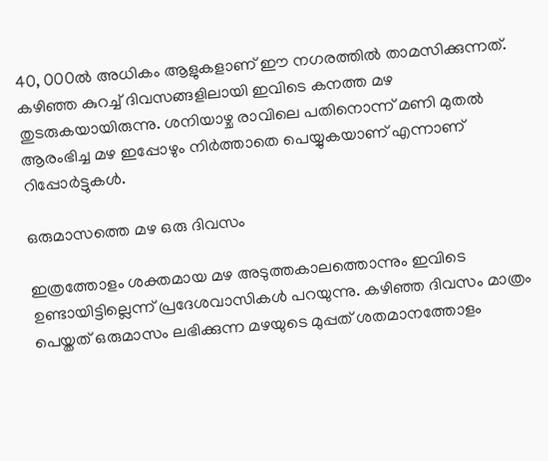40, 000ല്‍ അധികം ആളുകളാണ് ഈ നഗരത്തില്‍ താമസിക്കുന്നത്. കഴിഞ്ഞ കുറച്ച് ദിവസങ്ങളിലായി ഇവിടെ കനത്ത മഴ തുടരുകയായിരുന്നു. ശനിയാഴ്ച രാവിലെ പതിനൊന്ന് മണി മുതല്‍ ആരംഭിച്ച മഴ ഇപ്പോഴും നിര്‍ത്താതെ പെയ്യുകയാണ് എന്നാണ് റിപ്പോര്‍ട്ടുകള്‍.

ഒരുമാസത്തെ മഴ ഒരു ദിവസം

ഇത്രത്തോളം ശക്തമായ മഴ അടുത്തകാലത്തൊന്നും ഇവിടെ ഉണ്ടായിട്ടില്ലെന്ന് പ്രദേശവാസികള്‍ പറയുന്നു. കഴിഞ്ഞ ദിവസം മാത്രം പെയ്തത് ഒരുമാസം ലഭിക്കുന്ന മഴയുടെ മുപ്പത് ശതമാനത്തോളം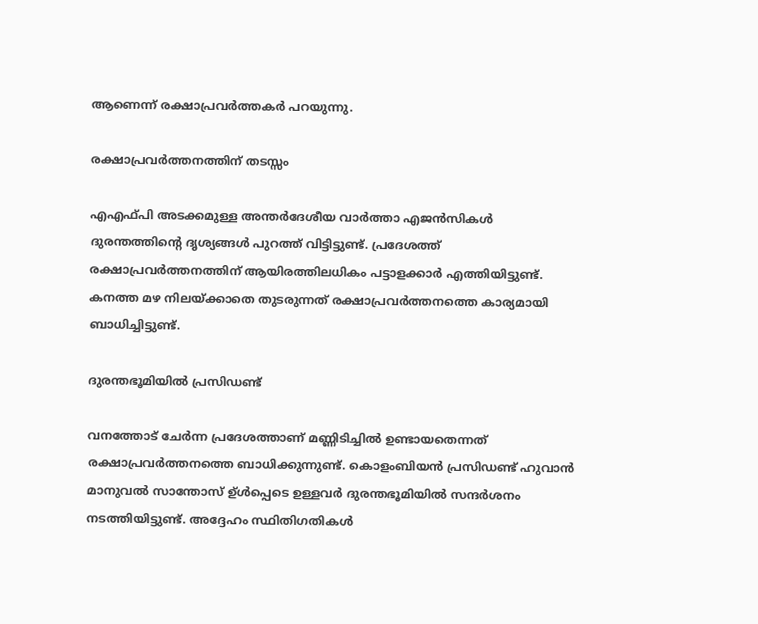ആണെന്ന് രക്ഷാപ്രവര്‍ത്തകര്‍ പറയുന്നു.

രക്ഷാപ്രവർത്തനത്തിന് തടസ്സം

എഎഫ്പി അടക്കമുള്ള അന്തര്‍ദേശീയ വാര്‍ത്താ എജന്‍സികള്‍ ദുരന്തത്തിന്റെ ദൃശ്യങ്ങള്‍ പുറത്ത് വിട്ടിട്ടുണ്ട്. പ്രദേശത്ത് രക്ഷാപ്രവർത്തനത്തിന് ആയിരത്തിലധികം പട്ടാളക്കാര്‍ എത്തിയിട്ടുണ്ട്. കനത്ത മഴ നിലയ്ക്കാതെ തുടരുന്നത് രക്ഷാപ്രവര്‍ത്തനത്തെ കാര്യമായി ബാധിച്ചിട്ടുണ്ട്.

ദുരന്തഭൂമിയിൽ പ്രസിഡണ്ട്

വനത്തോട് ചേര്‍ന്ന പ്രദേശത്താണ് മണ്ണിടിച്ചില്‍ ഉണ്ടായതെന്നത് രക്ഷാപ്രവര്‍ത്തനത്തെ ബാധിക്കുന്നുണ്ട്. കൊളംബിയന്‍ പ്രസിഡണ്ട് ഹുവാന്‍ മാനുവല്‍ സാന്തോസ് ഉ്ള്‍പ്പെടെ ഉള്ളവര്‍ ദുരന്തഭൂമിയില്‍ സന്ദര്‍ശനം നടത്തിയിട്ടുണ്ട്. അദ്ദേഹം സ്ഥിതിഗതികള്‍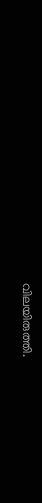വിലയിരുത്തി.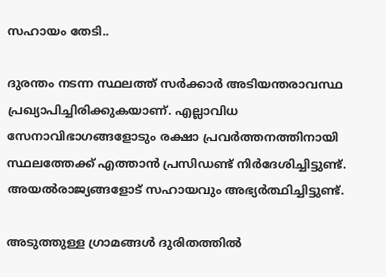സഹായം തേടി..

ദുരന്തം നടന്ന സ്ഥലത്ത് സര്‍ക്കാര്‍ അടിയന്തരാവസ്ഥ പ്രഖ്യാപിച്ചിരിക്കുകയാണ്. എല്ലാവിധ സേനാവിഭാഗങ്ങളോടും രക്ഷാ പ്രവര്‍ത്തനത്തിനായി സ്ഥലത്തേക്ക് എത്താന്‍ പ്രസിഡണ്ട് നിര്‍ദേശിച്ചിട്ടുണ്ട്. അയല്‍രാജ്യങ്ങളോട് സഹായവും അഭ്യര്‍ത്ഥിച്ചിട്ടുണ്ട്.

അടുത്തുള്ള ഗ്രാമങ്ങൾ ദുരിതത്തിൽ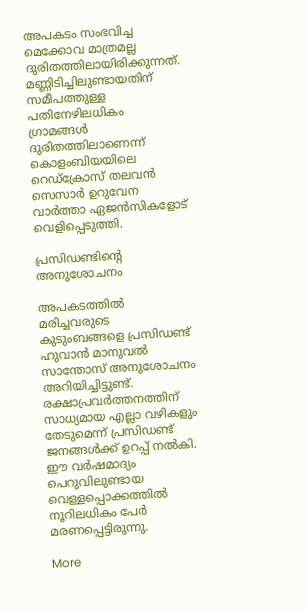അപകടം സംഭവിച്ച മെക്കോവ മാത്രമല്ല ദുരിതത്തിലായിരിക്കുന്നത്. മണ്ണിടിച്ചിലുണ്ടായതിന് സമീപത്തുള്ള പതിനേഴിലധികം ഗ്രാമങ്ങള്‍ ദുരിതത്തിലാണെന്ന് കൊളംബിയയിലെ റെഡ്‌ക്രോസ് തലവന്‍ സെസാര്‍ ഉറുവേന വാർത്താ ഏജന്‍സികളോട് വെളിപ്പെടുത്തി.

പ്രസിഡണ്ടിന്റെ അനുശോചനം

അപകടത്തില്‍ മരിച്ചവരുടെ കുടുംബങ്ങളെ പ്രസിഡണ്ട് ഹുവാന്‍ മാനുവല്‍ സാന്തോസ് അനുശോചനം അറിയിച്ചിട്ടുണ്ട്. രക്ഷാപ്രവര്‍ത്തനത്തിന് സാധ്യമായ എല്ലാ വഴികളും തേടുമെന്ന് പ്രസിഡണ്ട് ജനങ്ങള്‍ക്ക് ഉറപ്പ് നല്‍കി. ഈ വര്‍ഷമാദ്യം പെറുവിലുണ്ടായ വെള്ളപ്പൊക്കത്തില്‍ നൂറിലധികം പേര്‍ മരണപ്പെട്ടിരുന്നു.

More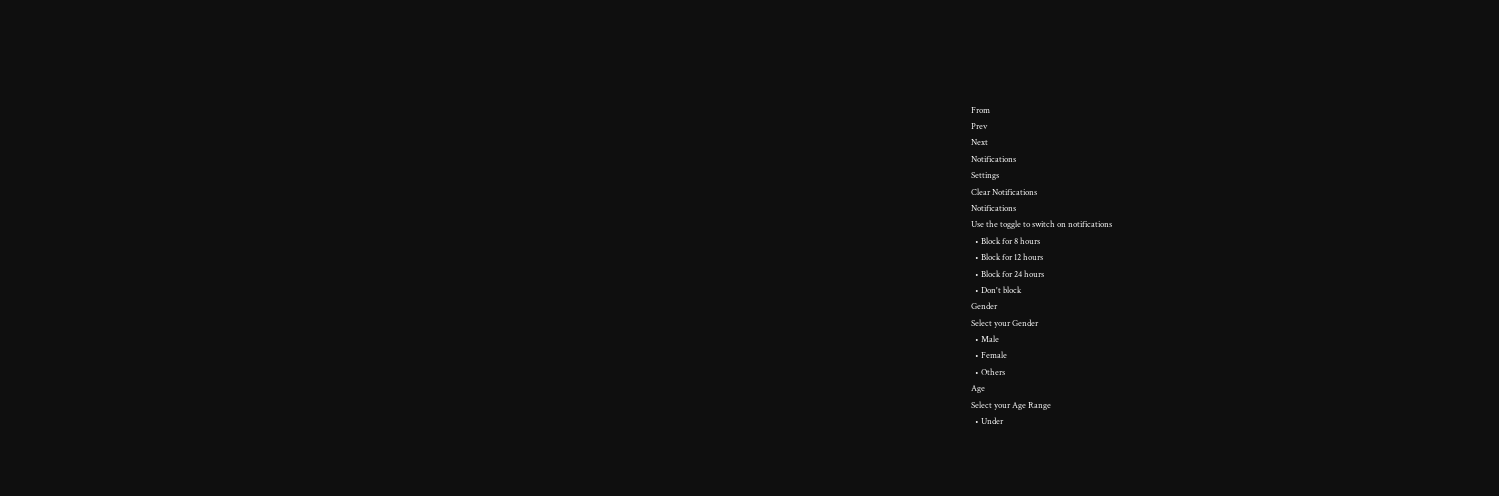From
Prev
Next
Notifications
Settings
Clear Notifications
Notifications
Use the toggle to switch on notifications
  • Block for 8 hours
  • Block for 12 hours
  • Block for 24 hours
  • Don't block
Gender
Select your Gender
  • Male
  • Female
  • Others
Age
Select your Age Range
  • Under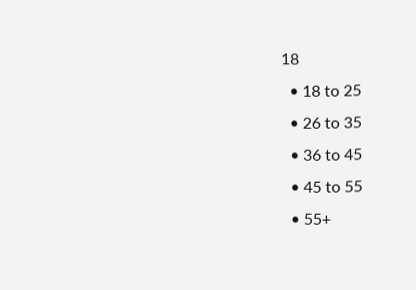18
  • 18 to 25
  • 26 to 35
  • 36 to 45
  • 45 to 55
  • 55+